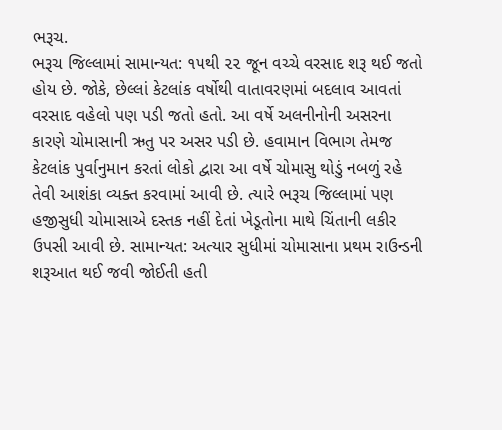ભરૂચ.
ભરૂચ જિલ્લામાં સામાન્યત: ૧૫થી ૨૨ જૂન વચ્ચે વરસાદ શરૂ થઈ જતો હોય છે. જોકે, છેલ્લાં કેટલાંક વર્ષોથી વાતાવરણમાં બદલાવ આવતાં વરસાદ વહેલો પણ પડી જતો હતો. આ વર્ષે અલનીનોની અસરના કારણે ચોમાસાની ઋતુ પર અસર પડી છે. હવામાન વિભાગ તેમજ કેટલાંક પુર્વાનુમાન કરતાં લોકો દ્વારા આ વર્ષે ચોમાસુ થોડું નબળું રહે તેવી આશંકા વ્યક્ત કરવામાં આવી છે. ત્યારે ભરૂચ જિલ્લામાં પણ હજીસુધી ચોમાસાએ દસ્તક નહીં દેતાં ખેડૂતોના માથે ચિંતાની લકીર ઉપસી આવી છે. સામાન્યત: અત્યાર સુધીમાં ચોમાસાના પ્રથમ રાઉન્ડની શરૂઆત થઈ જવી જોઈતી હતી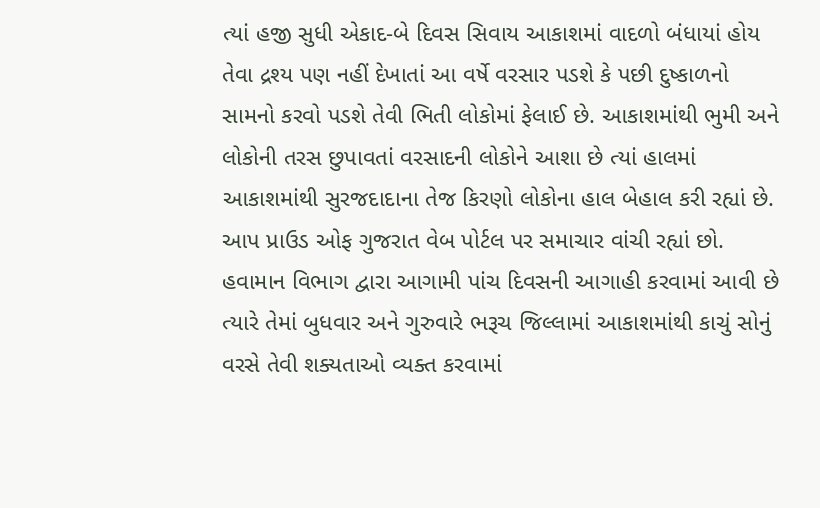ત્યાં હજી સુધી એકાદ-બે દિવસ સિવાય આકાશમાં વાદળો બંધાયાં હોય તેવા દ્રશ્ય પણ નહીં દેખાતાં આ વર્ષે વરસાર પડશે કે પછી દુષ્કાળનો સામનો કરવો પડશે તેવી ભિતી લોકોમાં ફેલાઈ છે. આકાશમાંથી ભુમી અને લોકોની તરસ છુપાવતાં વરસાદની લોકોને આશા છે ત્યાં હાલમાં આકાશમાંથી સુરજદાદાના તેજ કિરણો લોકોના હાલ બેહાલ કરી રહ્યાં છે. આપ પ્રાઉડ ઓફ ગુજરાત વેબ પોર્ટલ પર સમાચાર વાંચી રહ્યાં છો. હવામાન વિભાગ દ્વારા આગામી પાંચ દિવસની આગાહી કરવામાં આવી છે ત્યારે તેમાં બુધવાર અને ગુરુવારે ભરૂચ જિલ્લામાં આકાશમાંથી કાચું સોનું વરસે તેવી શક્યતાઓ વ્યક્ત કરવામાં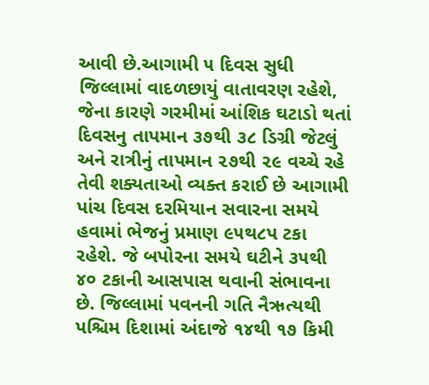આવી છે.આગામી ૫ દિવસ સુધી જિલ્લામાં વાદળછાયું વાતાવરણ રહેશે, જેના કારણે ગરમીમાં આંશિક ઘટાડો થતાં દિવસનુ તાપમાન ૩૭થી ૩૮ ડિગ્રી જેટલું અને રાત્રીનું તાપમાન ૨૭થી ૨૯ વચ્ચે રહે તેવી શક્યતાઓ વ્યક્ત કરાઈ છે આગામી પાંચ દિવસ દરમિયાન સવારના સમયે હવામાં ભેજનું પ્રમાણ ૯૫થ૮પ ટકા રહેશે. જે બપોરના સમયે ઘટીને ૩૫થી ૪૦ ટકાની આસપાસ થવાની સંભાવના છે. જિલ્લામાં પવનની ગતિ નૈઋત્યથી પશ્ચિમ દિશામાં અંદાજે ૧૪થી ૧૭ કિમી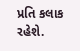પ્રતિ કલાક રહેશે.